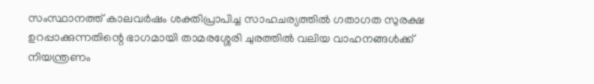സംസ്ഥാനത്ത് കാലവർഷം ശക്തിപ്രാപിച്ച സാഹചര്യത്തിൽ ഗതാഗത സുരക്ഷ ഉറപ്പാക്കുന്നതിന്റെ ഭാഗമായി താമരശ്ശേരി ചുരത്തിൽ വലിയ വാഹനങ്ങൾക്ക് നിയന്ത്രണം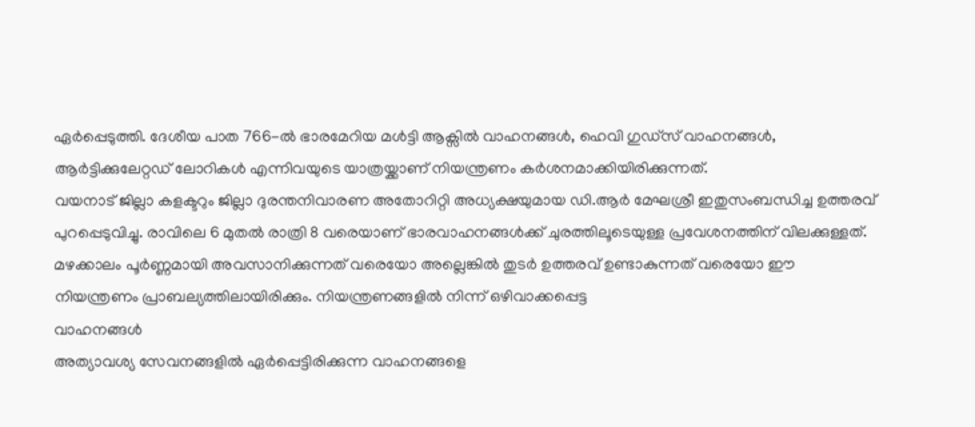ഏർപ്പെടുത്തി. ദേശീയ പാത 766-ൽ ഭാരമേറിയ മൾട്ടി ആക്സിൽ വാഹനങ്ങൾ, ഹെവി ഗുഡ്സ് വാഹനങ്ങൾ, ആർട്ടിക്കുലേറ്റഡ് ലോറികൾ എന്നിവയുടെ യാത്രയ്ക്കാണ് നിയന്ത്രണം കർശനമാക്കിയിരിക്കുന്നത്.
വയനാട് ജില്ലാ കളക്ടറും ജില്ലാ ദുരന്തനിവാരണ അതോറിറ്റി അധ്യക്ഷയുമായ ഡി.ആർ മേഘശ്രീ ഇതുസംബന്ധിച്ച ഉത്തരവ് പുറപ്പെടുവിച്ചു. രാവിലെ 6 മുതൽ രാത്രി 8 വരെയാണ് ഭാരവാഹനങ്ങൾക്ക് ചുരത്തിലൂടെയുള്ള പ്രവേശനത്തിന് വിലക്കുള്ളത്.
മഴക്കാലം പൂർണ്ണമായി അവസാനിക്കുന്നത് വരെയോ അല്ലെങ്കിൽ തുടർ ഉത്തരവ് ഉണ്ടാകുന്നത് വരെയോ ഈ നിയന്ത്രണം പ്രാബല്യത്തിലായിരിക്കും. നിയന്ത്രണങ്ങളിൽ നിന്ന് ഒഴിവാക്കപ്പെട്ട
വാഹനങ്ങൾ
അത്യാവശ്യ സേവനങ്ങളിൽ ഏർപ്പെട്ടിരിക്കുന്ന വാഹനങ്ങളെ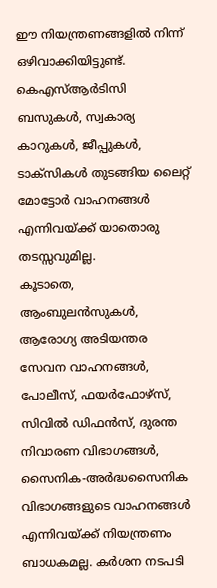ഈ നിയന്ത്രണങ്ങളിൽ നിന്ന് ഒഴിവാക്കിയിട്ടുണ്ട്. കെഎസ്ആർടിസി ബസുകൾ, സ്വകാര്യ കാറുകൾ, ജീപ്പുകൾ, ടാക്സികൾ തുടങ്ങിയ ലൈറ്റ് മോട്ടോർ വാഹനങ്ങൾ എന്നിവയ്ക്ക് യാതൊരു തടസ്സവുമില്ല.
കൂടാതെ, ആംബുലൻസുകൾ, ആരോഗ്യ അടിയന്തര സേവന വാഹനങ്ങൾ, പോലീസ്, ഫയർഫോഴ്സ്, സിവിൽ ഡിഫൻസ്, ദുരന്ത നിവാരണ വിഭാഗങ്ങൾ, സൈനിക-അർദ്ധസൈനിക വിഭാഗങ്ങളുടെ വാഹനങ്ങൾ എന്നിവയ്ക്ക് നിയന്ത്രണം ബാധകമല്ല. കർശന നടപടി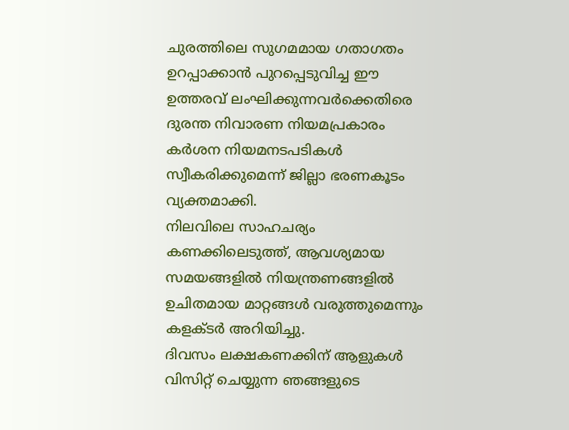ചുരത്തിലെ സുഗമമായ ഗതാഗതം ഉറപ്പാക്കാൻ പുറപ്പെടുവിച്ച ഈ ഉത്തരവ് ലംഘിക്കുന്നവർക്കെതിരെ ദുരന്ത നിവാരണ നിയമപ്രകാരം കർശന നിയമനടപടികൾ സ്വീകരിക്കുമെന്ന് ജില്ലാ ഭരണകൂടം വ്യക്തമാക്കി.
നിലവിലെ സാഹചര്യം കണക്കിലെടുത്ത്, ആവശ്യമായ സമയങ്ങളിൽ നിയന്ത്രണങ്ങളിൽ ഉചിതമായ മാറ്റങ്ങൾ വരുത്തുമെന്നും കളക്ടർ അറിയിച്ചു.
ദിവസം ലക്ഷകണക്കിന് ആളുകൾ വിസിറ്റ് ചെയ്യുന്ന ഞങ്ങളുടെ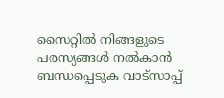സൈറ്റിൽ നിങ്ങളുടെ പരസ്യങ്ങൾ നൽകാൻ ബന്ധപ്പെടുക വാട്സാപ്പ്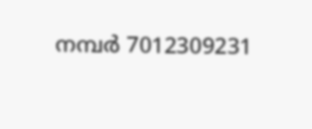നമ്പർ 7012309231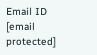Email ID [email protected]